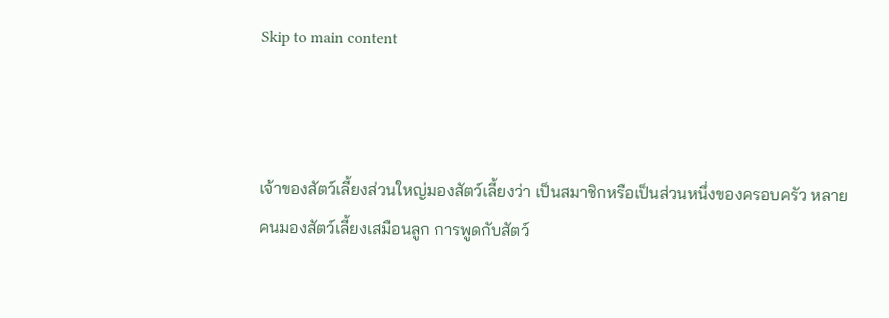Skip to main content



เจ้าของสัตว์เลี้ยงส่วนใหญ่มองสัตว์เลี้ยงว่า เป็นสมาชิกหรือเป็นส่วนหนึ่งของครอบครัว หลายคนมองสัตว์เลี้ยงเสมือนลูก การพูดกับสัตว์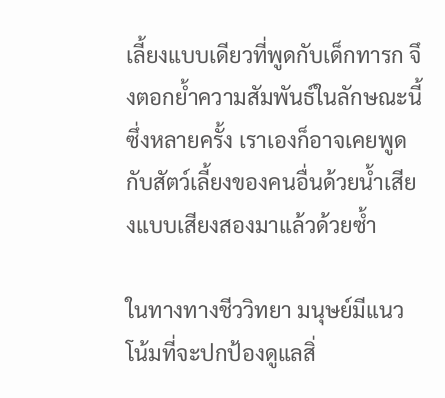เลี้ยงแบบเดียวที่พูดกับเด็กทารก จึงตอกย้ำความสัมพันธ์ในลักษณะนี้ ซึ่งหลายครั้ง เราเองก็อาจเคยพูดกับสัตว์เลี้ยงของคนอื่นด้วยน้ำเสียงแบบเสียงสองมาแล้วด้วยซ้ำ

ในทางทางชีววิทยา มนุษย์มีแนวโน้มที่จะปกป้องดูแลสิ่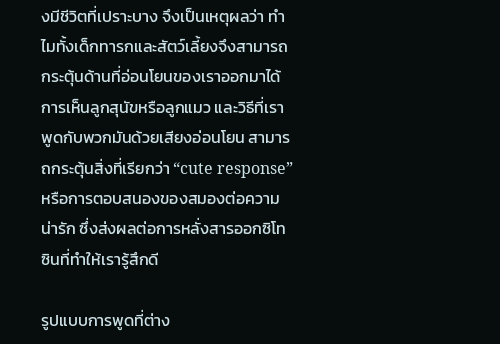งมีชีวิตที่เปราะบาง จึงเป็นเหตุผลว่า ทำไมทั้งเด็กทารกและสัตว์เลี้ยงจึงสามารถกระตุ้นด้านที่อ่อนโยนของเราออกมาได้ การเห็นลูกสุนัขหรือลูกแมว และวิธีที่เราพูดกับพวกมันด้วยเสียงอ่อนโยน สามารถกระตุ้นสิ่งที่เรียกว่า “cute response” หรือการตอบสนองของสมองต่อความน่ารัก ซึ่งส่งผลต่อการหลั่งสารออกซิโทซินที่ทำให้เรารู้สึกดี

รูปแบบการพูดที่ต่าง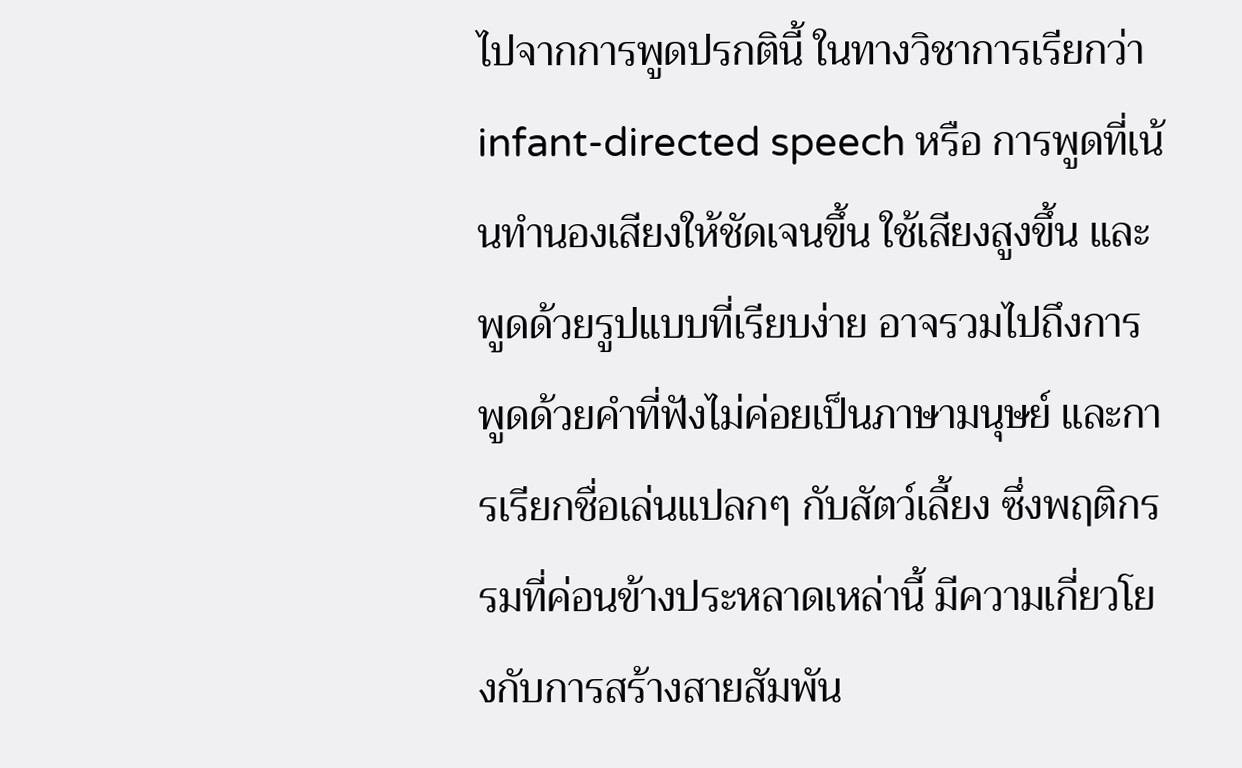ไปจากการพูดปรกตินี้ ในทางวิชาการเรียกว่า infant-directed speech หรือ การพูดที่เน้นทำนองเสียงให้ชัดเจนขึ้น ใช้เสียงสูงขึ้น และพูดด้วยรูปแบบที่เรียบง่าย อาจรวมไปถึงการพูดด้วยคำที่ฟังไม่ค่อยเป็นภาษามนุษย์ และการเรียกชื่อเล่นแปลกๆ กับสัตว์เลี้ยง ซึ่งพฤติกรรมที่ค่อนข้างประหลาดเหล่านี้ มีความเกี่ยวโยงกับการสร้างสายสัมพัน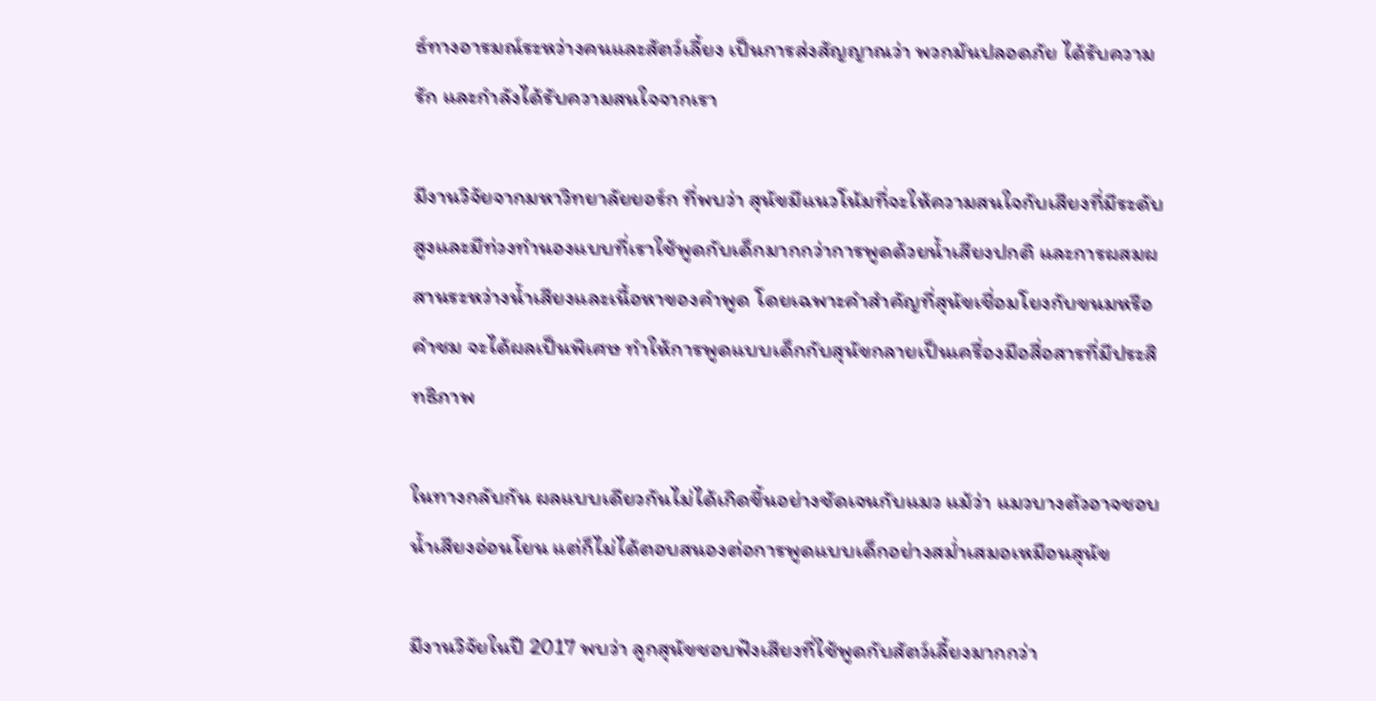ธ์ทางอารมณ์ระหว่างคนและสัตว์เลี้ยง เป็นการส่งสัญญาณว่า พวกมันปลอดภัย ได้รับความรัก และกำลังได้รับความสนใจจากเรา

มีงานวิจัยจากมหาวิทยาลัยยอร์ก ที่พบว่า สุนัขมีแนวโน้มที่จะให้ความสนใจกับเสียงที่มีระดับสูงและมีท่วงทำนองแบบที่เราใช้พูดกับเด็กมากกว่าการพูดด้วยน้ำเสียงปกติ และการผสมผสานระหว่างน้ำเสียงและเนื้อหาของคำพูด โดยเฉพาะคำสำคัญที่สุนัขเชื่อมโยงกับขนมหรือคำชม จะได้ผลเป็นพิเศษ ทำให้การพูดแบบเด็กกับสุนัขกลายเป็นเครื่องมือสื่อสารที่มีประสิทธิภาพ

ในทางกลับกัน ผลแบบเดียวกันไม่ได้เกิดขึ้นอย่างชัดเจนกับแมว แม้ว่า แมวบางตัวอาจชอบน้ำเสียงอ่อนโยน แต่ก็ไม่ได้ตอบสนองต่อการพูดแบบเด็กอย่างสม่ำเสมอเหมือนสุนัข

มีงานวิจัยในปี 2017 พบว่า ลูกสุนัขชอบฟังเสียงที่ใช้พูดกับสัตว์เลี้ยงมากกว่า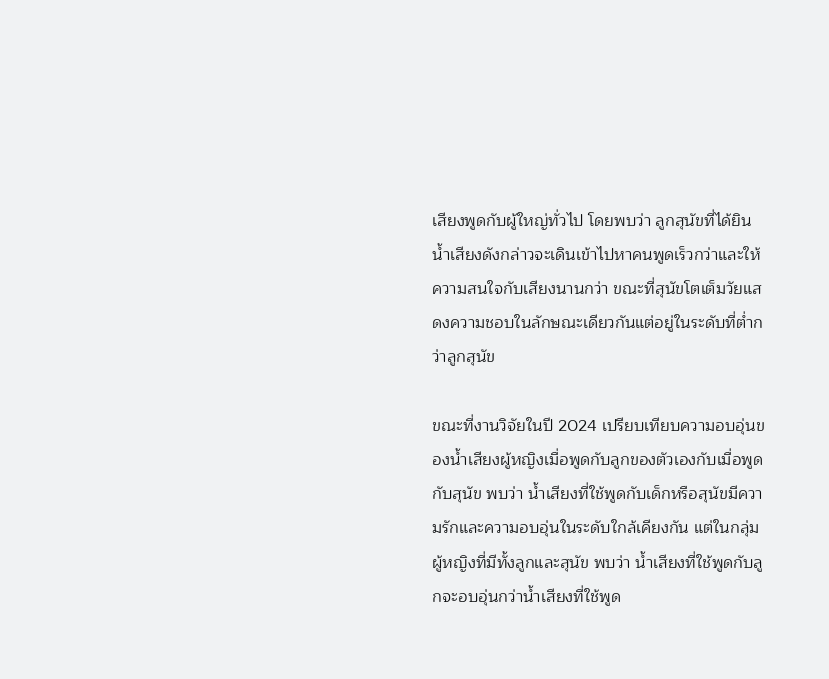เสียงพูดกับผู้ใหญ่ทั่วไป โดยพบว่า ลูกสุนัขที่ได้ยินน้ำเสียงดังกล่าวจะเดินเข้าไปหาคนพูดเร็วกว่าและให้ความสนใจกับเสียงนานกว่า ขณะที่สุนัขโตเต็มวัยแสดงความชอบในลักษณะเดียวกันแต่อยู่ในระดับที่ต่ำกว่าลูกสุนัข

ขณะที่งานวิจัยในปี 2024 เปรียบเทียบความอบอุ่นของน้ำเสียงผู้หญิงเมื่อพูดกับลูกของตัวเองกับเมื่อพูดกับสุนัข พบว่า น้ำเสียงที่ใช้พูดกับเด็กหรือสุนัขมีความรักและความอบอุ่นในระดับใกล้เคียงกัน แต่ในกลุ่มผู้หญิงที่มีทั้งลูกและสุนัข พบว่า น้ำเสียงที่ใช้พูดกับลูกจะอบอุ่นกว่าน้ำเสียงที่ใช้พูด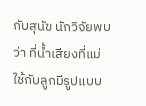กับสุนัข นักวิจัยพบว่า ที่น้ำเสียงที่แม่ใช้กับลูกมีรูปแบบ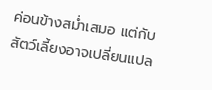ค่อนข้างสม่ำเสมอ แต่กับสัตว์เลี้ยงอาจเปลี่ยนแปล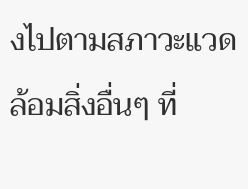งไปตามสภาวะแวดล้อมสิ่งอื่นๆ ที่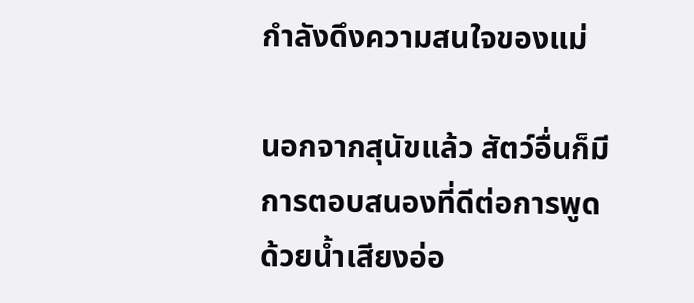กำลังดึงความสนใจของแม่

นอกจากสุนัขแล้ว สัตว์อื่นก็มีการตอบสนองที่ดีต่อการพูดด้วยน้ำเสียงอ่อ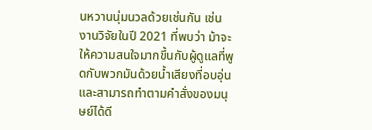นหวานนุ่มนวลด้วยเช่นกัน เช่น งานวิจัยในปี 2021 ที่พบว่า ม้าจะให้ความสนใจมากขึ้นกับผู้ดูแลที่พูดกับพวกมันด้วยน้ำเสียงที่อบอุ่น และสามารถทำตามคำสั่งของมนุษย์ได้ดี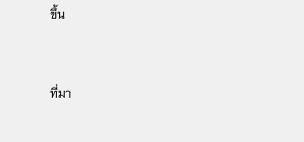ขึ้น


ที่มา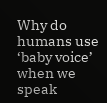Why do humans use ‘baby voice’ when we speak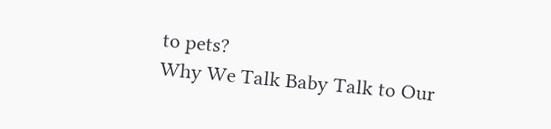to pets?
Why We Talk Baby Talk to Our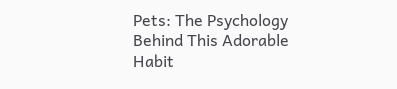Pets: The Psychology Behind This Adorable Habit